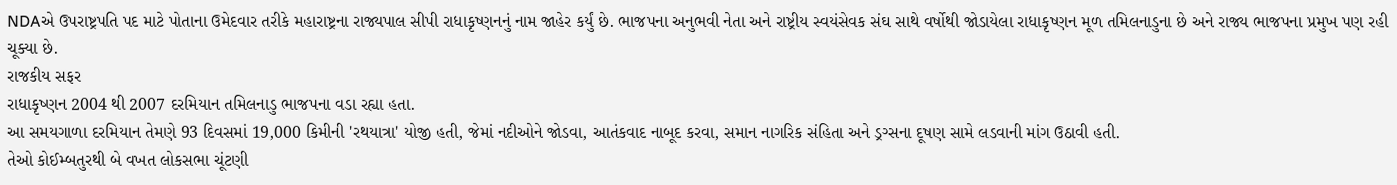NDAએ ઉપરાષ્ટ્રપતિ પદ માટે પોતાના ઉમેદવાર તરીકે મહારાષ્ટ્રના રાજ્યપાલ સીપી રાધાકૃષ્ણનનું નામ જાહેર કર્યું છે. ભાજપના અનુભવી નેતા અને રાષ્ટ્રીય સ્વયંસેવક સંઘ સાથે વર્ષોથી જોડાયેલા રાધાકૃષ્ણન મૂળ તમિલનાડુના છે અને રાજ્ય ભાજપના પ્રમુખ પણ રહી ચૂક્યા છે.
રાજકીય સફર
રાધાકૃષ્ણન 2004 થી 2007 દરમિયાન તમિલનાડુ ભાજપના વડા રહ્યા હતા.
આ સમયગાળા દરમિયાન તેમણે 93 દિવસમાં 19,000 કિમીની 'રથયાત્રા' યોજી હતી, જેમાં નદીઓને જોડવા, આતંકવાદ નાબૂદ કરવા, સમાન નાગરિક સંહિતા અને ડ્રગ્સના દૂષણ સામે લડવાની માંગ ઉઠાવી હતી.
તેઓ કોઈમ્બતુરથી બે વખત લોકસભા ચૂંટણી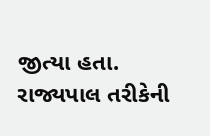જીત્યા હતા.
રાજ્યપાલ તરીકેની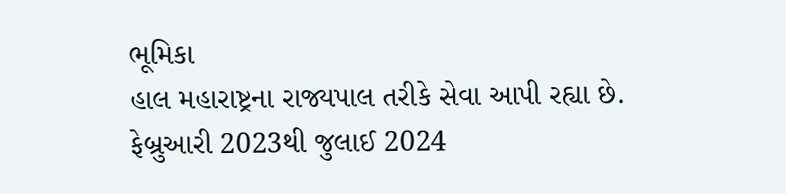ભૂમિકા
હાલ મહારાષ્ટ્રના રાજ્યપાલ તરીકે સેવા આપી રહ્યા છે.
ફેબ્રુઆરી 2023થી જુલાઈ 2024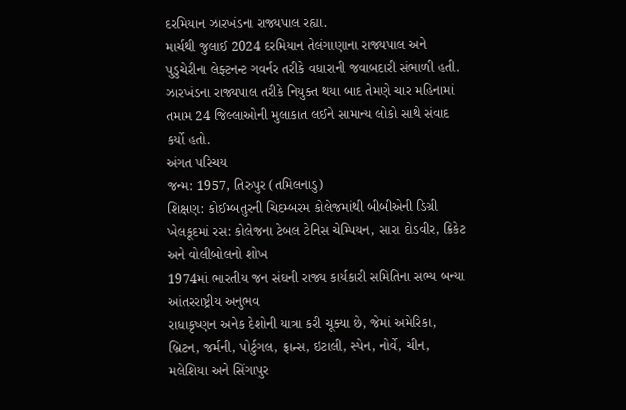દરમિયાન ઝારખંડના રાજ્યપાલ રહ્યા.
માર્ચથી જુલાઈ 2024 દરમિયાન તેલંગાણાના રાજ્યપાલ અને પુડુચેરીના લેફ્ટનન્ટ ગવર્નર તરીકે વધારાની જવાબદારી સંભાળી હતી.
ઝારખંડના રાજ્યપાલ તરીકે નિયુક્ત થયા બાદ તેમણે ચાર મહિનામાં તમામ 24 જિલ્લાઓની મુલાકાત લઈને સામાન્ય લોકો સાથે સંવાદ કર્યો હતો.
અંગત પરિચય
જન્મ: 1957, તિરુપુર (તમિલનાડુ)
શિક્ષણ: કોઈમ્બતુરની ચિદમ્બરમ કોલેજમાંથી બીબીએની ડિગ્રી
ખેલકૂદમાં રસ: કોલેજના ટેબલ ટેનિસ ચેમ્પિયન, સારા દોડવીર, ક્રિકેટ અને વોલીબોલનો શોખ
1974માં ભારતીય જન સંઘની રાજ્ય કાર્યકારી સમિતિના સભ્ય બન્યા
આંતરરાષ્ટ્રીય અનુભવ
રાધાકૃષ્ણન અનેક દેશોની યાત્રા કરી ચૂક્યા છે, જેમાં અમેરિકા, બ્રિટન, જર્મની, પોર્ટુગલ, ફ્રાન્સ, ઇટાલી, સ્પેન, નોર્વે, ચીન, મલેશિયા અને સિંગાપુર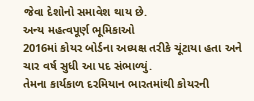જેવા દેશોનો સમાવેશ થાય છે.
અન્ય મહત્વપૂર્ણ ભૂમિકાઓ
2016માં કોયર બોર્ડના અધ્યક્ષ તરીકે ચૂંટાયા હતા અને ચાર વર્ષ સુધી આ પદ સંભાળ્યું.
તેમના કાર્યકાળ દરમિયાન ભારતમાંથી કોયરની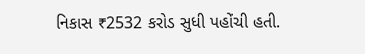નિકાસ ₹2532 કરોડ સુધી પહોંચી હતી.